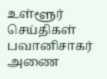உள்ளூர் செய்திகள்
பவானிசாகர் அணை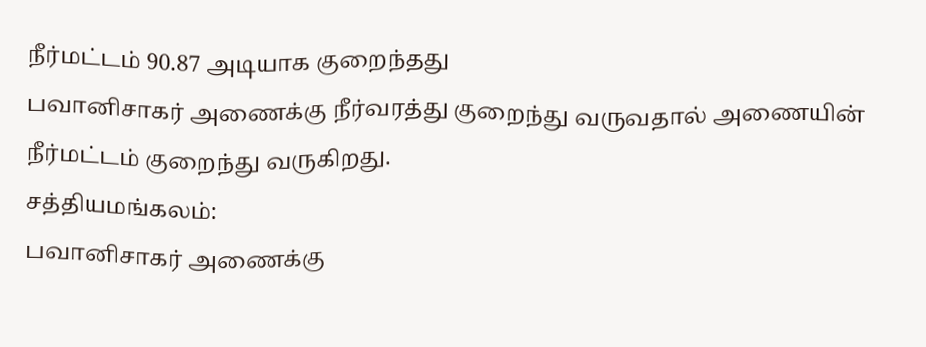நீர்மட்டம் 90.87 அடியாக குறைந்தது
பவானிசாகர் அணைக்கு நீர்வரத்து குறைந்து வருவதால் அணையின் நீர்மட்டம் குறைந்து வருகிறது.
சத்தியமங்கலம்:
பவானிசாகர் அணைக்கு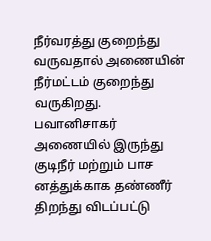நீர்வரத்து குறைந்து வருவதால் அணையின் நீர்மட்டம் குறைந்து வருகிறது.
பவானிசாகர் அணையில் இருந்து குடிநீர் மற்றும் பாச னத்துக்காக தண்ணீர் திறந்து விடப்பட்டு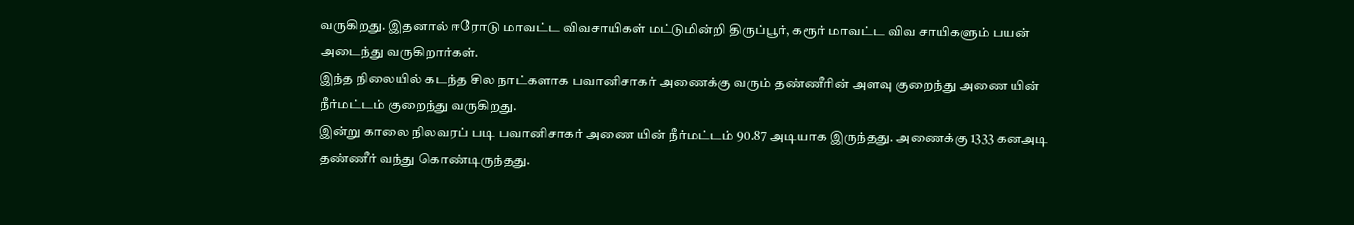வருகிறது. இதனால் ஈரோடு மாவட்ட விவசாயிகள் மட்டுமின்றி திருப்பூர், கரூர் மாவட்ட விவ சாயிகளும் பயன் அடைந்து வருகிறார்கள்.
இந்த நிலையில் கடந்த சில நாட்களாக பவானிசாகர் அணைக்கு வரும் தண்ணீரின் அளவு குறைந்து அணை யின் நீர்மட்டம் குறைந்து வருகிறது.
இன்று காலை நிலவரப் படி பவானிசாகர் அணை யின் நீர்மட்டம் 90.87 அடியாக இருந்தது. அணைக்கு 1333 கனஅடி தண்ணீர் வந்து கொண்டிருந்தது.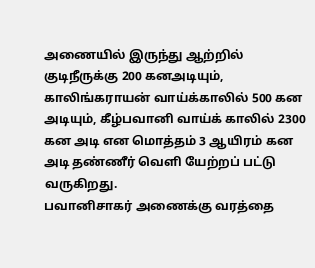அணையில் இருந்து ஆற்றில் குடிநீருக்கு 200 கனஅடியும், காலிங்கராயன் வாய்க்காலில் 500 கன அடியும், கீழ்பவானி வாய்க் காலில் 2300 கன அடி என மொத்தம் 3 ஆயிரம் கன அடி தண்ணீர் வெளி யேற்றப் பட்டு வருகிறது.
பவானிசாகர் அணைக்கு வரத்தை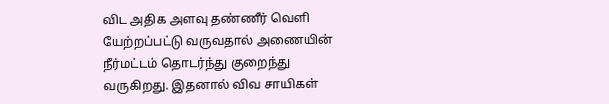விட அதிக அளவு தண்ணீர் வெளி யேற்றப்பட்டு வருவதால் அணையின் நீர்மட்டம் தொடர்ந்து குறைந்து வருகிறது. இதனால் விவ சாயிகள்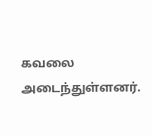கவலை அடைந்துள்ளனர்.